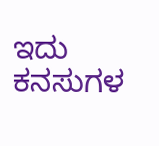ಇದು ಕನಸುಗಳ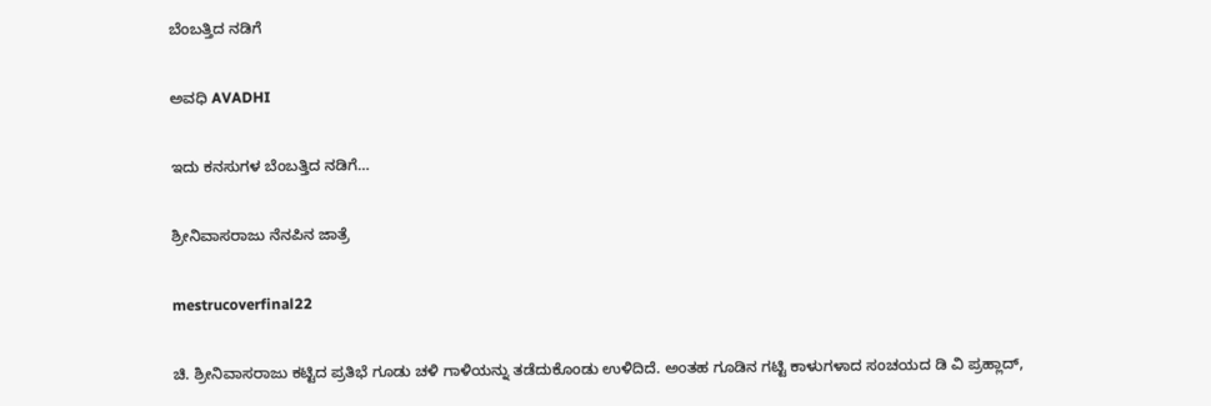ಬೆಂಬತ್ತಿದ ನಡಿಗೆ‍

ಅವಧಿ AVADHI

ಇದು ಕನಸುಗಳ ಬೆಂಬತ್ತಿದ ನಡಿಗೆ...

ಶ್ರೀನಿವಾಸರಾಜು ನೆನಪಿನ ಜಾತ್ರೆ

mestrucoverfinal22

ಚಿ. ಶ್ರೀನಿವಾಸರಾಜು ಕಟ್ಟಿದ ಪ್ರತಿಭೆ ಗೂಡು ಚಳಿ ಗಾಳಿಯನ್ನು ತಡೆದುಕೊಂಡು ಉಳಿದಿದೆ. ಅಂತಹ ಗೂಡಿನ ಗಟ್ಟಿ ಕಾಳುಗಳಾದ ಸಂಚಯದ ಡಿ ವಿ ಪ್ರಹ್ಲಾದ್,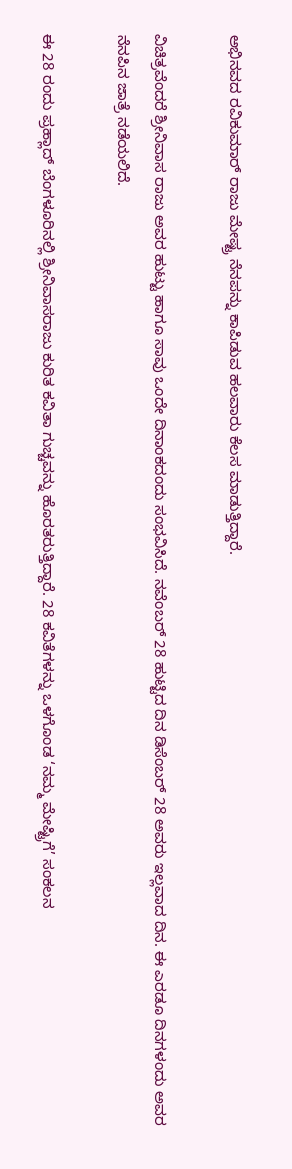ಅಭಿನವದ ರವಿಕುಮಾರ್ ರಾಜು ಮೇಷ್ಟ್ರ ನೆನಪನ್ನು ಕಾಪಿಡುವ ಹಲವಾರು ಕೆಲಸ ಮಾಡುತ್ತಿದ್ದಾರೆ.

ವಿಚಿತ್ರವೆಂದರೆ ಶ್ರೀನಿವಾಸ ರಾಜು ಅವರ ಹುಟ್ಟು ಹಾಗೂ ಸಾವು ಒಂದೇ ದಿನಾಂಕದಂದು ಸಂಭವಿಸಿದೆ. ನವೆಂಬರ್ 28 ಹುಟ್ಟಿದ ದಿನ ಡಿಸೆಂಬರ್ 28 ಅವರು ಇಲ್ಲವಾದ ದಿನ. ಈ ಎರಡೂ ದಿನಗಳಂದು ಅವರ ನೆನಪಿನ ಜಾತ್ರೆ ನಡೆಯಲಿದೆ.

ಈ 28 ರಂದು ಪ್ರಹ್ಲಾದ್ ಬೆಂಗಳೂರಿನಲ್ಲಿ ಶ್ರೀನಿವಾಸರಾಜು ಕುರಿತ ಕವಿತಾ ಗುಚ್ಚವನ್ನು ಹೊರತರುತ್ತಿದ್ದಾರೆ. 28 ಕವಿತೆಗಳನ್ನು ಒಳಗೊಂಡ ‘ನಮ್ಮ ಮೇಷ್ಟ್ರಿಗೆ’ ಸಂಕಲನ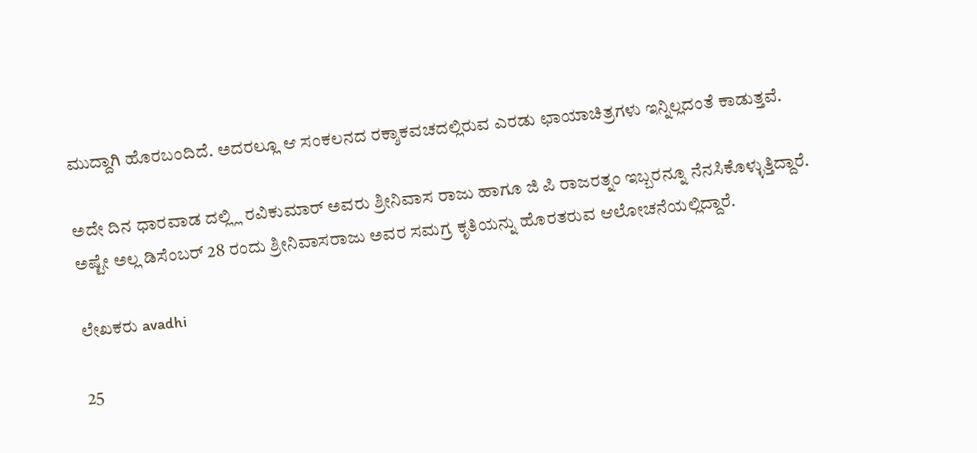ಮುದ್ದಾಗಿ ಹೊರಬಂದಿದೆ. ಅದರಲ್ಲೂ ಆ ಸಂಕಲನದ ರಕ್ಶಾಕವಚದಲ್ಲಿರುವ ಎರಡು ಛಾಯಾಚಿತ್ರಗಳು ಇನ್ನಿಲ್ಲದಂತೆ ಕಾಡುತ್ತವೆ.

ಅದೇ ದಿನ ಧಾರವಾಡ ದಲ್ಲ್ಲಿ ರವಿಕುಮಾರ್ ಅವರು ಶ್ರೀನಿವಾಸ ರಾಜು ಹಾಗೂ ಜಿ ಪಿ ರಾಜರತ್ನಂ ಇಬ್ಬರನ್ನೂ ನೆನಸಿಕೊಳ್ಳುತ್ತಿದ್ದಾರೆ. ಅಷ್ಟೇ ಅಲ್ಲ ಡಿಸೆಂಬರ್ 28 ರಂದು ಶ್ರೀನಿವಾಸರಾಜು ಅವರ ಸಮಗ್ರ ಕೃತಿಯನ್ನು ಹೊರತರುವ ಆಲೋಚನೆಯಲ್ಲಿದ್ದಾರೆ.

ಲೇಖಕರು avadhi

25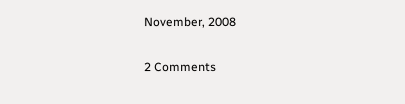November, 2008

2 Comments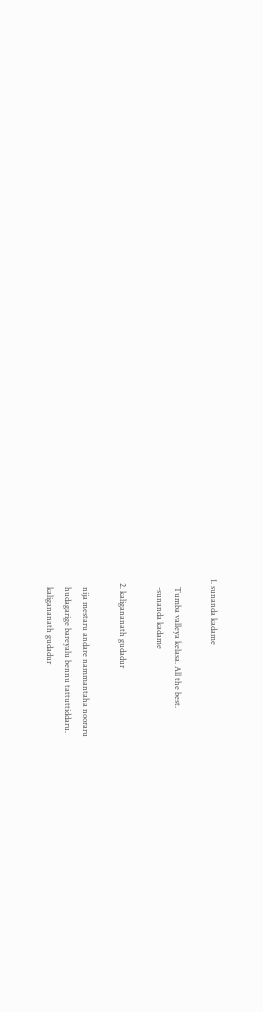1. sunanda kadame

    Tumba valleya kelasa. All the best.
    -sunanda kadame

  2. kaligananath gudadur

    nija mestaru andare nammantaha nooraru
    hudagarige bareyalu bennu tattuttiddaru.
    kaligananath gudadur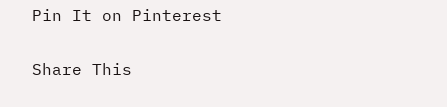Pin It on Pinterest

Share This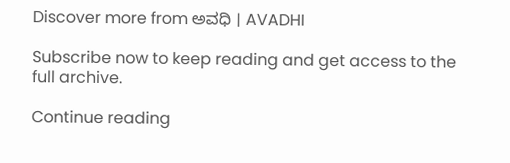Discover more from ಅವಧಿ । AVADHI

Subscribe now to keep reading and get access to the full archive.

Continue reading